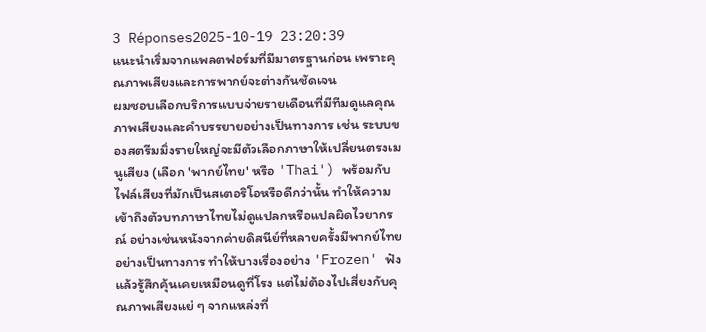3 Réponses2025-10-19 23:20:39
แนะนำเริ่มจากแพลตฟอร์มที่มีมาตรฐานก่อน เพราะคุณภาพเสียงและการพากย์จะต่างกันชัดเจน
ผมชอบเลือกบริการแบบจ่ายรายเดือนที่มีทีมดูแลคุณภาพเสียงและคำบรรยายอย่างเป็นทางการ เช่น ระบบของสตรีมมิ่งรายใหญ่จะมีตัวเลือกภาษาให้เปลี่ยนตรงเมนูเสียง (เลือก 'พากย์ไทย' หรือ 'Thai') พร้อมกับไฟล์เสียงที่มักเป็นสเตอริโอหรือดีกว่านั้น ทำให้ความเข้าถึงตัวบทภาษาไทยไม่ดูแปลกหรือแปลผิดไวยากรณ์ อย่างเช่นหนังจากค่ายดิสนีย์ที่หลายครั้งมีพากย์ไทยอย่างเป็นทางการ ทำให้บางเรื่องอย่าง 'Frozen' ฟังแล้วรู้สึกคุ้นเคยเหมือนดูที่โรง แต่ไม่ต้องไปเสี่ยงกับคุณภาพเสียงแย่ ๆ จากแหล่งที่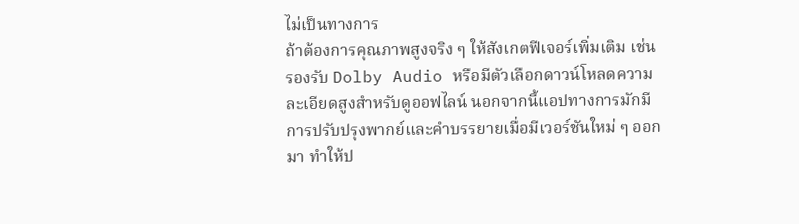ไม่เป็นทางการ
ถ้าต้องการคุณภาพสูงจริง ๆ ให้สังเกตฟีเจอร์เพิ่มเติม เช่น รองรับ Dolby Audio หรือมีตัวเลือกดาวน์โหลดความละเอียดสูงสำหรับดูออฟไลน์ นอกจากนี้แอปทางการมักมีการปรับปรุงพากย์และคำบรรยายเมื่อมีเวอร์ชันใหม่ ๆ ออกมา ทำให้ป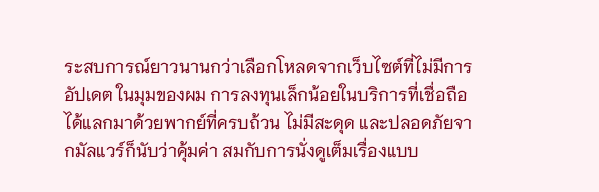ระสบการณ์ยาวนานกว่าเลือกโหลดจากเว็บไซต์ที่ไม่มีการอัปเดต ในมุมของผม การลงทุนเล็กน้อยในบริการที่เชื่อถือได้แลกมาด้วยพากย์ที่ครบถ้วน ไม่มีสะดุด และปลอดภัยจากมัลแวร์ก็นับว่าคุ้มค่า สมกับการนั่งดูเต็มเรื่องแบบ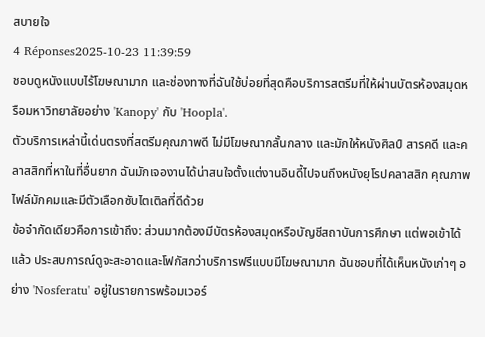สบายใจ
4 Réponses2025-10-23 11:39:59
ชอบดูหนังแบบไร้โฆษณามาก และช่องทางที่ฉันใช้บ่อยที่สุดคือบริการสตรีมที่ให้ผ่านบัตรห้องสมุดหรือมหาวิทยาลัยอย่าง 'Kanopy' กับ 'Hoopla'.
ตัวบริการเหล่านี้เด่นตรงที่สตรีมคุณภาพดี ไม่มีโฆษณากลั้นกลาง และมักให้หนังศิลป์ สารคดี และคลาสสิกที่หาในที่อื่นยาก ฉันมักเจองานได้น่าสนใจตั้งแต่งานอินดี้ไปจนถึงหนังยุโรปคลาสสิก คุณภาพไฟล์มักคมและมีตัวเลือกซับไตเติลที่ดีด้วย
ข้อจำกัดเดียวคือการเข้าถึง: ส่วนมากต้องมีบัตรห้องสมุดหรือบัญชีสถาบันการศึกษา แต่พอเข้าได้แล้ว ประสบการณ์ดูจะสะอาดและโฟกัสกว่าบริการฟรีแบบมีโฆษณามาก ฉันชอบที่ได้เห็นหนังเก่าๆ อย่าง 'Nosferatu' อยู่ในรายการพร้อมเวอร์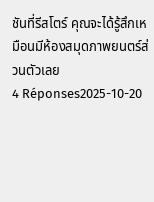ชันที่รีสโตร์ คุณจะได้รู้สึกเหมือนมีห้องสมุดภาพยนตร์ส่วนตัวเลย
4 Réponses2025-10-20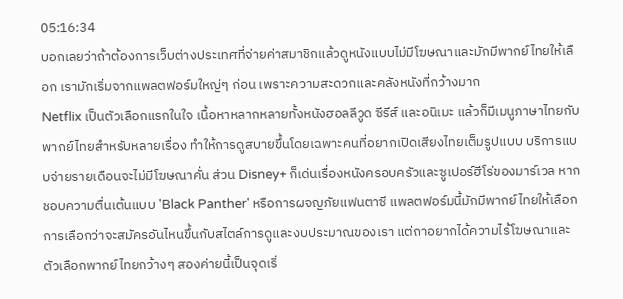05:16:34
บอกเลยว่าถ้าต้องการเว็บต่างประเทศที่จ่ายค่าสมาชิกแล้วดูหนังแบบไม่มีโฆษณาและมักมีพากย์ไทยให้เลือก เรามักเริ่มจากแพลตฟอร์มใหญ่ๆ ก่อน เพราะความสะดวกและคลังหนังที่กว้างมาก
Netflix เป็นตัวเลือกแรกในใจ เนื้อหาหลากหลายทั้งหนังฮอลลีวูด ซีรีส์ และอนิเมะ แล้วก็มีเมนูภาษาไทยกับพากย์ไทยสำหรับหลายเรื่อง ทำให้การดูสบายขึ้นโดยเฉพาะคนที่อยากเปิดเสียงไทยเต็มรูปแบบ บริการแบบจ่ายรายเดือนจะไม่มีโฆษณาคั่น ส่วน Disney+ ก็เด่นเรื่องหนังครอบครัวและซูเปอร์ฮีโร่ของมาร์เวล หากชอบความตื่นเต้นแบบ 'Black Panther' หรือการผจญภัยแฟนตาซี แพลตฟอร์มนี้มักมีพากย์ไทยให้เลือก
การเลือกว่าจะสมัครอันไหนขึ้นกับสไตล์การดูและงบประมาณของเรา แต่ถาอยากได้ความไร้โฆษณาและตัวเลือกพากย์ไทยกว้างๆ สองค่ายนี้เป็นจุดเริ่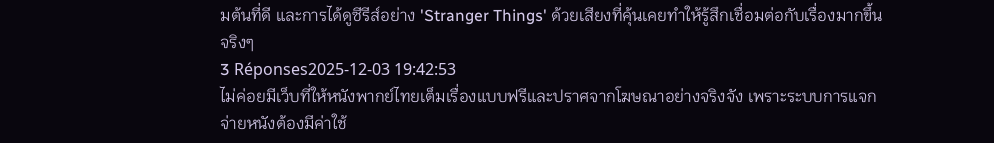มต้นที่ดี และการได้ดูซีรีส์อย่าง 'Stranger Things' ด้วยเสียงที่คุ้นเคยทำให้รู้สึกเชื่อมต่อกับเรื่องมากขึ้นจริงๆ
3 Réponses2025-12-03 19:42:53
ไม่ค่อยมีเว็บที่ให้หนังพากย์ไทยเต็มเรื่องแบบฟรีและปราศจากโฆษณาอย่างจริงจัง เพราะระบบการแจกจ่ายหนังต้องมีค่าใช้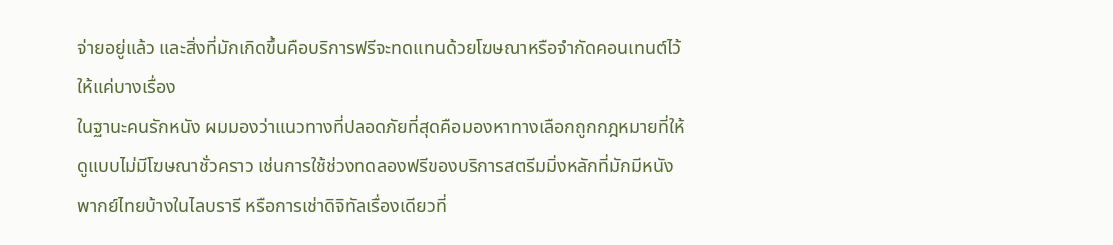จ่ายอยู่แล้ว และสิ่งที่มักเกิดขึ้นคือบริการฟรีจะทดแทนด้วยโฆษณาหรือจำกัดคอนเทนต์ไว้ให้แค่บางเรื่อง
ในฐานะคนรักหนัง ผมมองว่าแนวทางที่ปลอดภัยที่สุดคือมองหาทางเลือกถูกกฎหมายที่ให้ดูแบบไม่มีโฆษณาชั่วคราว เช่นการใช้ช่วงทดลองฟรีของบริการสตรีมมิ่งหลักที่มักมีหนังพากย์ไทยบ้างในไลบรารี หรือการเช่าดิจิทัลเรื่องเดียวที่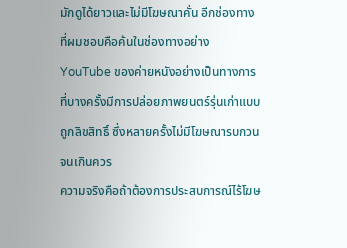มักดูได้ยาวและไม่มีโฆษณาคั่น อีกช่องทางที่ผมชอบคือค้นในช่องทางอย่าง YouTube ของค่ายหนังอย่างเป็นทางการที่บางครั้งมีการปล่อยภาพยนตร์รุ่นเก่าแบบถูกลิขสิทธิ์ ซึ่งหลายครั้งไม่มีโฆษณารบกวนจนเกินควร
ความจริงคือถ้าต้องการประสบการณ์ไร้โฆษ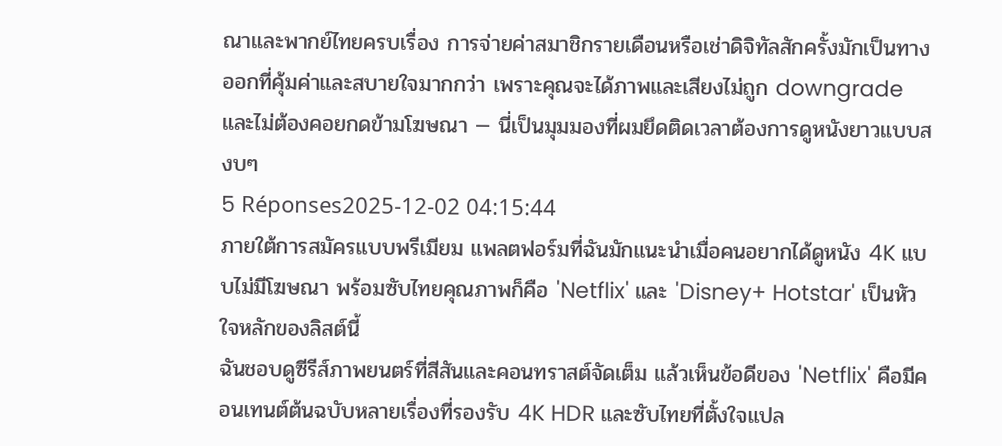ณาและพากย์ไทยครบเรื่อง การจ่ายค่าสมาชิกรายเดือนหรือเช่าดิจิทัลสักครั้งมักเป็นทางออกที่คุ้มค่าและสบายใจมากกว่า เพราะคุณจะได้ภาพและเสียงไม่ถูก downgrade และไม่ต้องคอยกดข้ามโฆษณา — นี่เป็นมุมมองที่ผมยึดติดเวลาต้องการดูหนังยาวแบบสงบๆ
5 Réponses2025-12-02 04:15:44
ภายใต้การสมัครแบบพรีเมียม แพลตฟอร์มที่ฉันมักแนะนำเมื่อคนอยากได้ดูหนัง 4K แบบไม่มีโฆษณา พร้อมซับไทยคุณภาพก็คือ 'Netflix' และ 'Disney+ Hotstar' เป็นหัวใจหลักของลิสต์นี้
ฉันชอบดูซีรีส์ภาพยนตร์ที่สีสันและคอนทราสต์จัดเต็ม แล้วเห็นข้อดีของ 'Netflix' คือมีคอนเทนต์ต้นฉบับหลายเรื่องที่รองรับ 4K HDR และซับไทยที่ตั้งใจแปล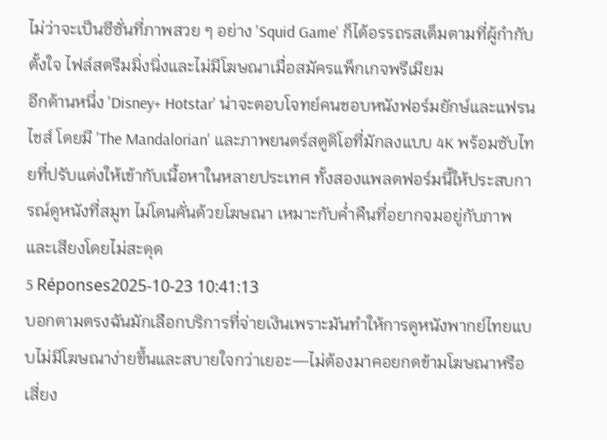ไม่ว่าจะเป็นซีซั่นที่ภาพสวย ๆ อย่าง 'Squid Game' ก็ได้อรรถรสเต็มตามที่ผู้กำกับตั้งใจ ไฟล์สตรีมมิ่งนิ่งและไม่มีโฆษณาเมื่อสมัครแพ็กเกจพรีเมียม
อีกด้านหนึ่ง 'Disney+ Hotstar' น่าจะตอบโจทย์คนชอบหนังฟอร์มยักษ์และแฟรนไชส์ โดยมี 'The Mandalorian' และภาพยนตร์สตูดิโอที่มักลงแบบ 4K พร้อมซับไทยที่ปรับแต่งให้เข้ากับเนื้อหาในหลายประเทศ ทั้งสองแพลตฟอร์มนี้ให้ประสบการณ์ดูหนังที่สมูท ไม่โดนคั่นด้วยโฆษณา เหมาะกับค่ำคืนที่อยากจมอยู่กับภาพและเสียงโดยไม่สะดุด
5 Réponses2025-10-23 10:41:13
บอกตามตรงฉันมักเลือกบริการที่จ่ายเงินเพราะมันทำให้การดูหนังพากย์ไทยแบบไม่มีโฆษณาง่ายขึ้นและสบายใจกว่าเยอะ—ไม่ต้องมาคอยกดข้ามโฆษณาหรือเสี่ยง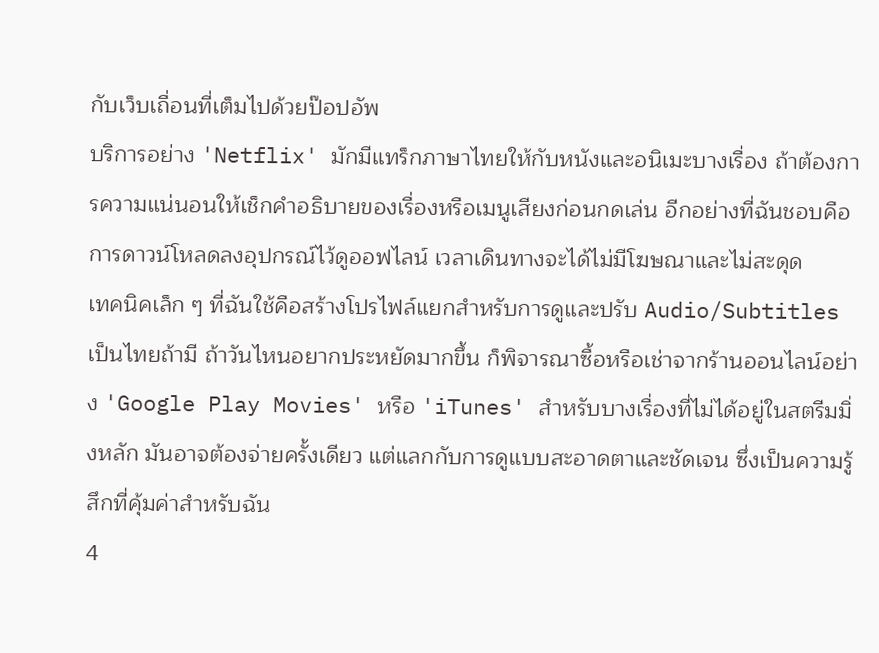กับเว็บเถื่อนที่เต็มไปด้วยป๊อปอัพ
บริการอย่าง 'Netflix' มักมีแทร็กภาษาไทยให้กับหนังและอนิเมะบางเรื่อง ถ้าต้องการความแน่นอนให้เช็กคำอธิบายของเรื่องหรือเมนูเสียงก่อนกดเล่น อีกอย่างที่ฉันชอบคือการดาวน์โหลดลงอุปกรณ์ไว้ดูออฟไลน์ เวลาเดินทางจะได้ไม่มีโฆษณาและไม่สะดุด
เทคนิคเล็ก ๆ ที่ฉันใช้คือสร้างโปรไฟล์แยกสำหรับการดูและปรับ Audio/Subtitles เป็นไทยถ้ามี ถ้าวันไหนอยากประหยัดมากขึ้น ก็พิจารณาซื้อหรือเช่าจากร้านออนไลน์อย่าง 'Google Play Movies' หรือ 'iTunes' สำหรับบางเรื่องที่ไม่ได้อยู่ในสตรีมมิ่งหลัก มันอาจต้องจ่ายครั้งเดียว แต่แลกกับการดูแบบสะอาดตาและชัดเจน ซึ่งเป็นความรู้สึกที่คุ้มค่าสำหรับฉัน
4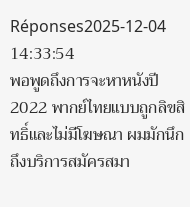Réponses2025-12-04 14:33:54
พอพูดถึงการจะหาหนังปี 2022 พากย์ไทยแบบถูกลิขสิทธิ์และไม่มีโฆษณา ผมมักนึกถึงบริการสมัครสมา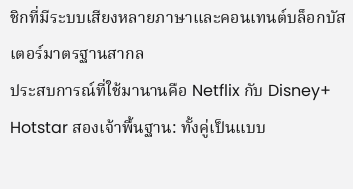ชิกที่มีระบบเสียงหลายภาษาและคอนเทนต์บล็อกบัสเตอร์มาตรฐานสากล
ประสบการณ์ที่ใช้มานานคือ Netflix กับ Disney+ Hotstar สองเจ้าพื้นฐาน: ทั้งคู่เป็นแบบ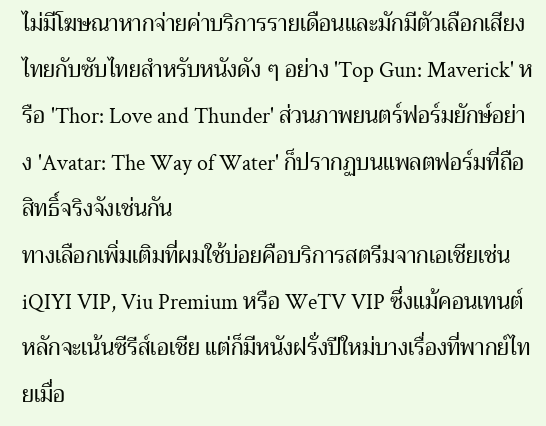ไม่มีโฆษณาหากจ่ายค่าบริการรายเดือนและมักมีตัวเลือกเสียงไทยกับซับไทยสำหรับหนังดัง ๆ อย่าง 'Top Gun: Maverick' หรือ 'Thor: Love and Thunder' ส่วนภาพยนตร์ฟอร์มยักษ์อย่าง 'Avatar: The Way of Water' ก็ปรากฏบนแพลตฟอร์มที่ถือสิทธิ์จริงจังเช่นกัน
ทางเลือกเพิ่มเติมที่ผมใช้บ่อยคือบริการสตรีมจากเอเชียเช่น iQIYI VIP, Viu Premium หรือ WeTV VIP ซึ่งแม้คอนเทนต์หลักจะเน้นซีรีส์เอเชีย แต่ก็มีหนังฝรั่งปีใหม่บางเรื่องที่พากย์ไทยเมื่อ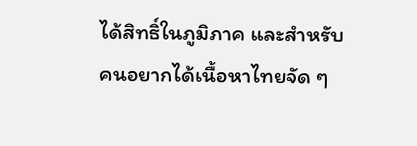ได้สิทธิ์ในภูมิภาค และสำหรับคนอยากได้เนื้อหาไทยจัด ๆ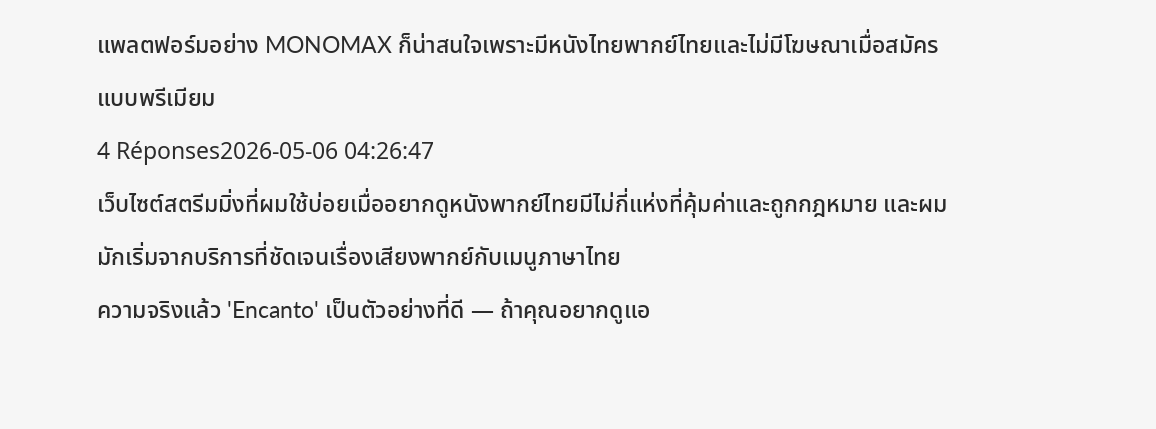แพลตฟอร์มอย่าง MONOMAX ก็น่าสนใจเพราะมีหนังไทยพากย์ไทยและไม่มีโฆษณาเมื่อสมัครแบบพรีเมียม
4 Réponses2026-05-06 04:26:47
เว็บไซต์สตรีมมิ่งที่ผมใช้บ่อยเมื่ออยากดูหนังพากย์ไทยมีไม่กี่แห่งที่คุ้มค่าและถูกกฎหมาย และผมมักเริ่มจากบริการที่ชัดเจนเรื่องเสียงพากย์กับเมนูภาษาไทย
ความจริงแล้ว 'Encanto' เป็นตัวอย่างที่ดี — ถ้าคุณอยากดูแอ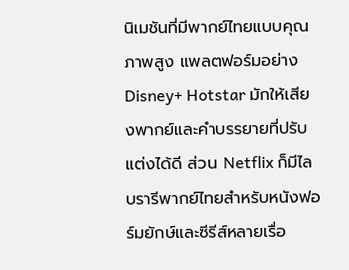นิเมชันที่มีพากย์ไทยแบบคุณภาพสูง แพลตฟอร์มอย่าง Disney+ Hotstar มักให้เสียงพากย์และคำบรรยายที่ปรับแต่งได้ดี ส่วน Netflix ก็มีไลบรารีพากย์ไทยสำหรับหนังฟอร์มยักษ์และซีรีส์หลายเรื่อ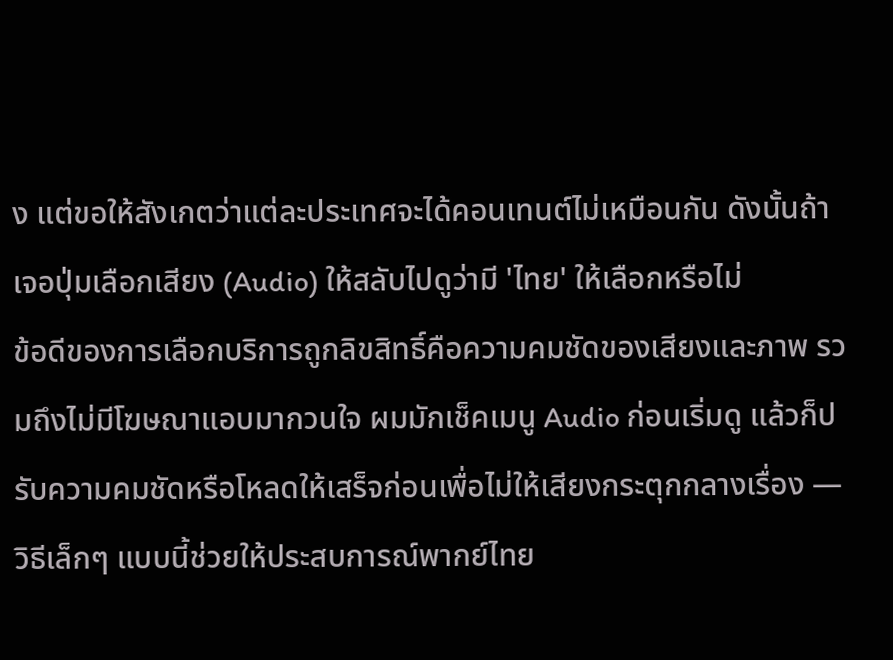ง แต่ขอให้สังเกตว่าแต่ละประเทศจะได้คอนเทนต์ไม่เหมือนกัน ดังนั้นถ้าเจอปุ่มเลือกเสียง (Audio) ให้สลับไปดูว่ามี 'ไทย' ให้เลือกหรือไม่
ข้อดีของการเลือกบริการถูกลิขสิทธิ์คือความคมชัดของเสียงและภาพ รวมถึงไม่มีโฆษณาแอบมากวนใจ ผมมักเช็คเมนู Audio ก่อนเริ่มดู แล้วก็ปรับความคมชัดหรือโหลดให้เสร็จก่อนเพื่อไม่ให้เสียงกระตุกกลางเรื่อง — วิธีเล็กๆ แบบนี้ช่วยให้ประสบการณ์พากย์ไทย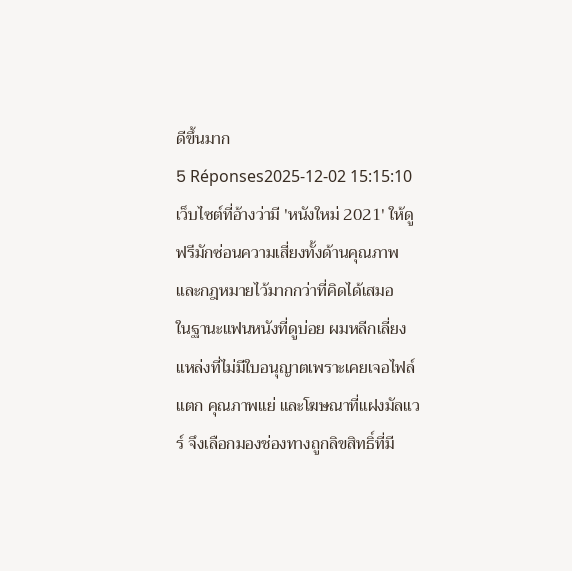ดีขึ้นมาก
5 Réponses2025-12-02 15:15:10
เว็บไซต์ที่อ้างว่ามี 'หนังใหม่ 2021' ให้ดูฟรีมักซ่อนความเสี่ยงทั้งด้านคุณภาพและกฎหมายไว้มากกว่าที่คิดได้เสมอ
ในฐานะแฟนหนังที่ดูบ่อย ผมหลีกเลี่ยงแหล่งที่ไม่มีใบอนุญาตเพราะเคยเจอไฟล์แตก คุณภาพแย่ และโฆษณาที่แฝงมัลแวร์ จึงเลือกมองช่องทางถูกลิขสิทธิ์ที่มี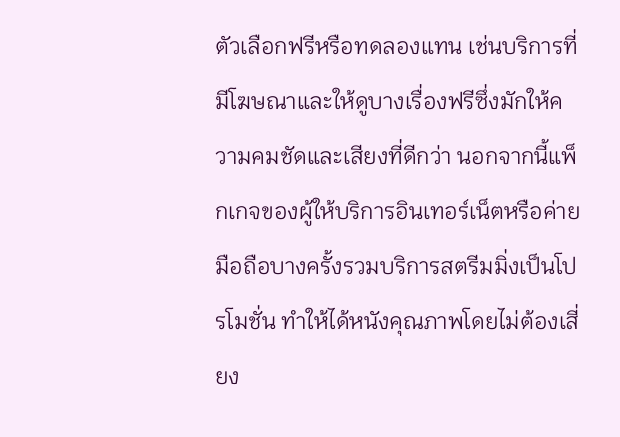ตัวเลือกฟรีหรือทดลองแทน เช่นบริการที่มีโฆษณาและให้ดูบางเรื่องฟรีซึ่งมักให้ความคมชัดและเสียงที่ดีกว่า นอกจากนี้แพ็กเกจของผู้ให้บริการอินเทอร์เน็ตหรือค่ายมือถือบางครั้งรวมบริการสตรีมมิ่งเป็นโปรโมชั่น ทำให้ได้หนังคุณภาพโดยไม่ต้องเสี่ยง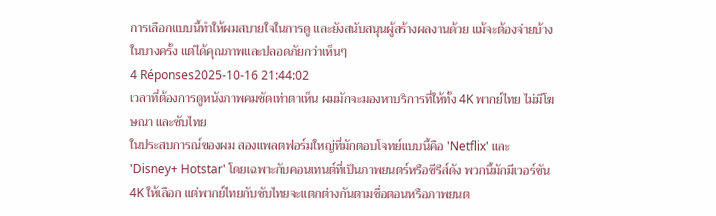การเลือกแบบนี้ทำให้ผมสบายใจในการดู และยังสนับสนุนผู้สร้างผลงานด้วย แม้จะต้องจ่ายบ้างในบางครั้ง แต่ได้คุณภาพและปลอดภัยกว่าเห็นๆ
4 Réponses2025-10-16 21:44:02
เวลาที่ต้องการดูหนังภาพคมชัดเท่าตาเห็น ผมมักจะมองหาบริการที่ให้ทั้ง 4K พากย์ไทย ไม่มีโฆษณา และซับไทย
ในประสบการณ์ของผม สองแพลตฟอร์มใหญ่ที่มักตอบโจทย์แบบนี้คือ 'Netflix' และ 'Disney+ Hotstar' โดยเฉพาะกับคอนเทนต์ที่เป็นภาพยนตร์หรือซีรีส์ดัง พวกนี้มักมีเวอร์ชัน 4K ให้เลือก แต่พากย์ไทยกับซับไทยจะแตกต่างกันตามชื่อตอนหรือภาพยนต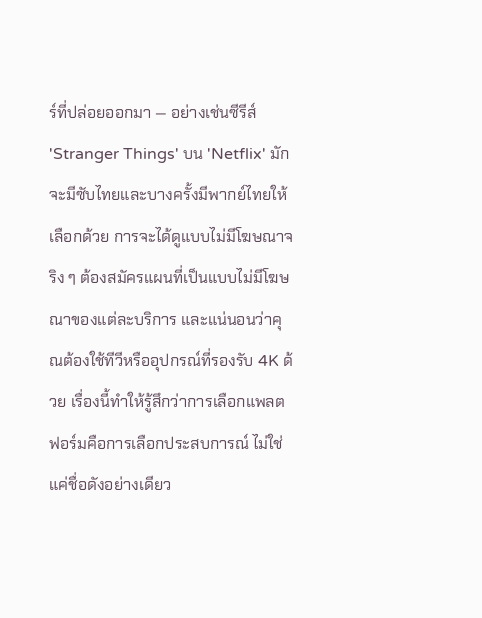ร์ที่ปล่อยออกมา — อย่างเช่นซีรีส์ 'Stranger Things' บน 'Netflix' มักจะมีซับไทยและบางครั้งมีพากย์ไทยให้เลือกด้วย การจะได้ดูแบบไม่มีโฆษณาจริง ๆ ต้องสมัครแผนที่เป็นแบบไม่มีโฆษณาของแต่ละบริการ และแน่นอนว่าคุณต้องใช้ทีวีหรืออุปกรณ์ที่รองรับ 4K ด้วย เรื่องนี้ทำให้รู้สึกว่าการเลือกแพลตฟอร์มคือการเลือกประสบการณ์ ไม่ใช่แค่ชื่อดังอย่างเดียว